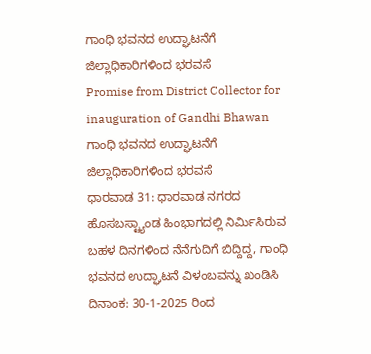ಗಾಂಧಿ ಭವನದ ಉದ್ಘಾಟನೆಗೆ ಜಿಲ್ಲಾಧಿಕಾರಿಗಳಿಂದ ಭರವಸೆ
Promise from District Collector for inauguration of Gandhi Bhawan
ಗಾಂಧಿ ಭವನದ ಉದ್ಘಾಟನೆಗೆ ಜಿಲ್ಲಾಧಿಕಾರಿಗಳಿಂದ ಭರವಸೆ
ಧಾರವಾಡ 31: ಧಾರವಾಡ ನಗರದ ಹೊಸಬಸ್ಟ್ಯಾಂಡ ಹಿಂಭಾಗದಲ್ಲಿ ನಿರ್ಮಿಸಿರುವ ಬಹಳ ದಿನಗಳಿಂದ ನೆನೆಗುದಿಗೆ ಬಿದ್ದಿದ್ದ, ಗಾಂಧಿ ಭವನದ ಉದ್ಘಾಟನೆ ವಿಳಂಬವನ್ನು ಖಂಡಿಸಿ ದಿನಾಂಕ: 30-1-2025 ರಿಂದ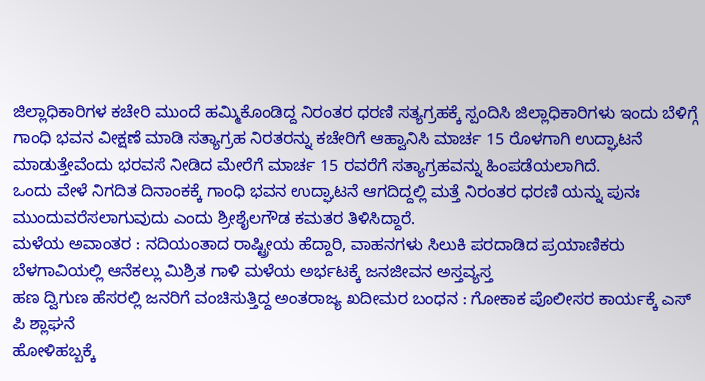ಜಿಲ್ಲಾಧಿಕಾರಿಗಳ ಕಚೇರಿ ಮುಂದೆ ಹಮ್ಮಿಕೊಂಡಿದ್ದ ನಿರಂತರ ಧರಣಿ ಸತ್ಯಗ್ರಹಕ್ಕೆ ಸ್ಪಂದಿಸಿ ಜಿಲ್ಲಾಧಿಕಾರಿಗಳು ಇಂದು ಬೆಳಿಗ್ಗೆ ಗಾಂಧಿ ಭವನ ವೀಕ್ಷಣೆ ಮಾಡಿ ಸತ್ಯಾಗ್ರಹ ನಿರತರನ್ನು ಕಚೇರಿಗೆ ಆಹ್ವಾನಿಸಿ ಮಾರ್ಚ 15 ರೊಳಗಾಗಿ ಉದ್ಘಾಟನೆ ಮಾಡುತ್ತೇವೆಂದು ಭರವಸೆ ನೀಡಿದ ಮೇರೆಗೆ ಮಾರ್ಚ 15 ರವರೆಗೆ ಸತ್ಯಾಗ್ರಹವನ್ನು ಹಿಂಪಡೆಯಲಾಗಿದೆ.
ಒಂದು ವೇಳೆ ನಿಗದಿತ ದಿನಾಂಕಕ್ಕೆ ಗಾಂಧಿ ಭವನ ಉದ್ಘಾಟನೆ ಆಗದಿದ್ದಲ್ಲಿ ಮತ್ತೆ ನಿರಂತರ ಧರಣಿ ಯನ್ನು ಪುನಃ ಮುಂದುವರೆಸಲಾಗುವುದು ಎಂದು ಶ್ರೀಶೈಲಗೌಡ ಕಮತರ ತಿಳಿಸಿದ್ದಾರೆ.
ಮಳೆಯ ಅವಾಂತರ : ನದಿಯಂತಾದ ರಾಷ್ಟ್ರೀಯ ಹೆದ್ದಾರಿ, ವಾಹನಗಳು ಸಿಲುಕಿ ಪರದಾಡಿದ ಪ್ರಯಾಣಿಕರು
ಬೆಳಗಾವಿಯಲ್ಲಿ ಆನೆಕಲ್ಲು ಮಿಶ್ರಿತ ಗಾಳಿ ಮಳೆಯ ಅರ್ಭಟಕ್ಕೆ ಜನಜೀವನ ಅಸ್ತವ್ಯಸ್ತ
ಹಣ ದ್ವಿಗುಣ ಹೆಸರಲ್ಲಿ ಜನರಿಗೆ ವಂಚಿಸುತ್ತಿದ್ದ ಅಂತರಾಜ್ಯ ಖದೀಮರ ಬಂಧನ : ಗೋಕಾಕ ಪೊಲೀಸರ ಕಾರ್ಯಕ್ಕೆ ಎಸ್ ಪಿ ಶ್ಲಾಘನೆ
ಹೋಳಿಹಬ್ಬಕ್ಕೆ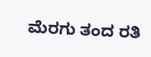ಮೆರಗು ತಂದ ರತಿ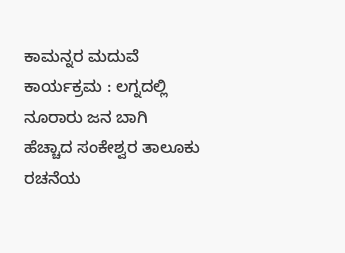ಕಾಮನ್ನರ ಮದುವೆ ಕಾರ್ಯಕ್ರಮ : ಲಗ್ನದಲ್ಲಿ ನೂರಾರು ಜನ ಬಾಗಿ
ಹೆಚ್ಚಾದ ಸಂಕೇಶ್ವರ ತಾಲೂಕು ರಚನೆಯ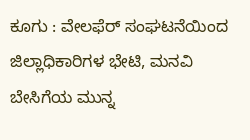ಕೂಗು : ವೇಲಫೆರ್ ಸಂಘಟನೆಯಿಂದ ಜಿಲ್ಲಾಧಿಕಾರಿಗಳ ಭೇಟಿ, ಮನವಿ
ಬೇಸಿಗೆಯ ಮುನ್ನ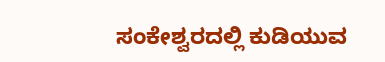ಸಂಕೇಶ್ವರದಲ್ಲಿ ಕುಡಿಯುವ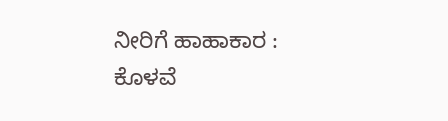ನೀರಿಗೆ ಹಾಹಾಕಾರ : ಕೊಳವೆ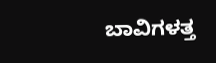ಬಾವಿಗಳತ್ತ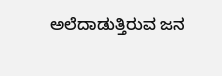ಅಲೆದಾಡುತ್ತಿರುವ ಜನ